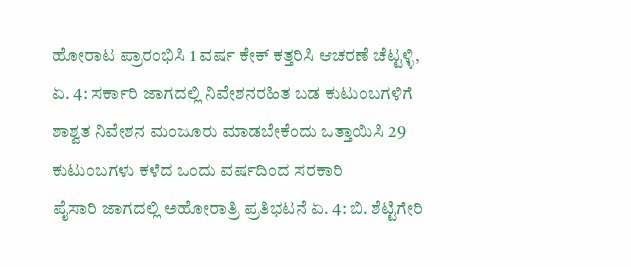ಹೋರಾಟ ಪ್ರಾರಂಭಿಸಿ 1 ವರ್ಷ ಕೇಕ್ ಕತ್ತರಿಸಿ ಆಚರಣೆ ಚೆಟ್ಟಳ್ಳಿ, ಏ. 4: ಸರ್ಕಾರಿ ಜಾಗದಲ್ಲಿ ನಿವೇಶನರಹಿತ ಬಡ ಕುಟುಂಬಗಳಿಗೆ ಶಾಶ್ವತ ನಿವೇಶನ ಮಂಜೂರು ಮಾಡಬೇಕೆಂದು ಒತ್ತಾಯಿಸಿ 29 ಕುಟುಂಬಗಳು ಕಳೆದ ಒಂದು ವರ್ಷದಿಂದ ಸರಕಾರಿ
ಪೈಸಾರಿ ಜಾಗದಲ್ಲಿ ಅಹೋರಾತ್ರಿ ಪ್ರತಿಭಟನೆ ಏ. 4: ಬಿ. ಶೆಟ್ಟಿಗೇರಿ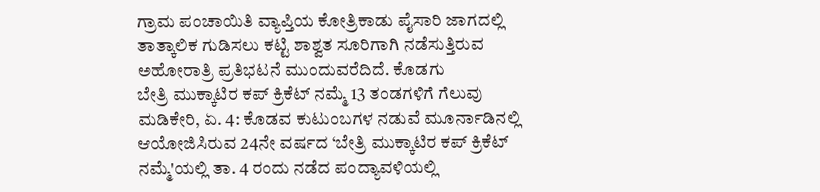ಗ್ರಾಮ ಪಂಚಾಯಿತಿ ವ್ಯಾಪ್ತಿಯ ಕೋತ್ರಿಕಾಡು ಪೈಸಾರಿ ಜಾಗದಲ್ಲಿ ತಾತ್ಕಾಲಿಕ ಗುಡಿಸಲು ಕಟ್ಟಿ ಶಾಶ್ವತ ಸೂರಿಗಾಗಿ ನಡೆಸುತ್ತಿರುವ ಅಹೋರಾತ್ರಿ ಪ್ರತಿಭಟನೆ ಮುಂದುವರೆದಿದೆ. ಕೊಡಗು
ಬೇತ್ರಿ ಮುಕ್ಕಾಟಿರ ಕಪ್ ಕ್ರಿಕೆಟ್ ನಮ್ಮೆ 13 ತಂಡಗಳಿಗೆ ಗೆಲುವು ಮಡಿಕೇರಿ, ಏ. 4: ಕೊಡವ ಕುಟುಂಬಗಳ ನಡುವೆ ಮೂರ್ನಾಡಿನಲ್ಲಿ ಆಯೋಜಿಸಿರುವ 24ನೇ ವರ್ಷದ ‘ಬೇತ್ರಿ ಮುಕ್ಕಾಟಿರ ಕಪ್ ಕ್ರಿಕೆಟ್ ನಮ್ಮೆ'ಯಲ್ಲಿ ತಾ. 4 ರಂದು ನಡೆದ ಪಂದ್ಯಾವಳಿಯಲ್ಲಿ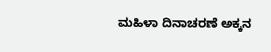ಮಹಿಳಾ ದಿನಾಚರಣೆ ಅಕ್ಕನ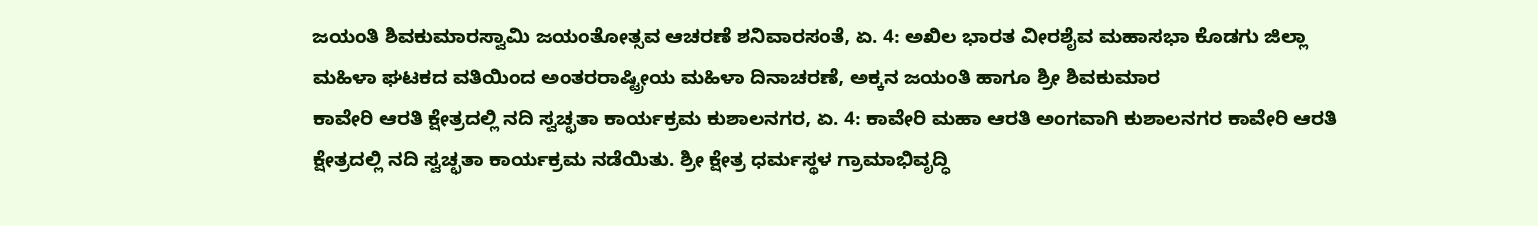ಜಯಂತಿ ಶಿವಕುಮಾರಸ್ವಾಮಿ ಜಯಂತೋತ್ಸವ ಆಚರಣೆ ಶನಿವಾರಸಂತೆ, ಏ. 4: ಅಖಿಲ ಭಾರತ ವೀರಶೈವ ಮಹಾಸಭಾ ಕೊಡಗು ಜಿಲ್ಲಾ ಮಹಿಳಾ ಘಟಕದ ವತಿಯಿಂದ ಅಂತರರಾಷ್ಟ್ರೀಯ ಮಹಿಳಾ ದಿನಾಚರಣೆ, ಅಕ್ಕನ ಜಯಂತಿ ಹಾಗೂ ಶ್ರೀ ಶಿವಕುಮಾರ
ಕಾವೇರಿ ಆರತಿ ಕ್ಷೇತ್ರದಲ್ಲಿ ನದಿ ಸ್ವಚ್ಛತಾ ಕಾರ್ಯಕ್ರಮ ಕುಶಾಲನಗರ, ಏ. 4: ಕಾವೇರಿ ಮಹಾ ಆರತಿ ಅಂಗವಾಗಿ ಕುಶಾಲನಗರ ಕಾವೇರಿ ಆರತಿ ಕ್ಷೇತ್ರದಲ್ಲಿ ನದಿ ಸ್ವಚ್ಛತಾ ಕಾರ್ಯಕ್ರಮ ನಡೆಯಿತು. ಶ್ರೀ ಕ್ಷೇತ್ರ ಧರ್ಮಸ್ಥಳ ಗ್ರಾಮಾಭಿವೃದ್ಧಿ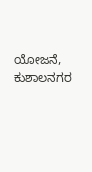ಯೋಜನೆ, ಕುಶಾಲನಗರ